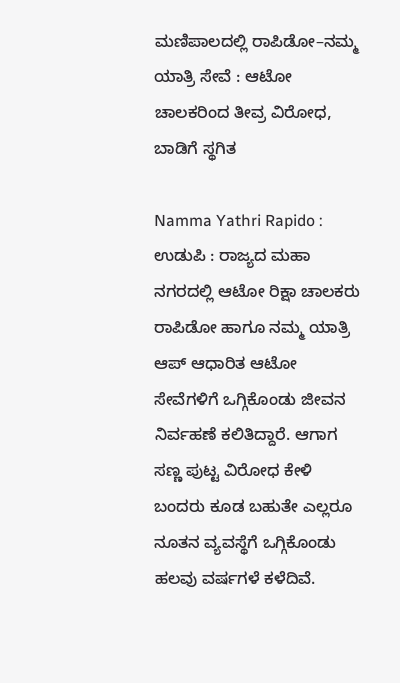ಮಣಿಪಾಲದಲ್ಲಿ ರಾಪಿಡೋ–ನಮ್ಮ ಯಾತ್ರಿ ಸೇವೆ : ಆಟೋ ಚಾಲಕರಿಂದ ತೀವ್ರ ವಿರೋಧ, ಬಾಡಿಗೆ ಸ್ಥಗಿತ

Namma Yathri Rapido : ಉಡುಪಿ : ರಾಜ್ಯದ ಮಹಾ ನಗರದಲ್ಲಿ ಆಟೋ ರಿಕ್ಷಾ ಚಾಲಕರು ರಾಪಿಡೋ ಹಾಗೂ ನಮ್ಮ ಯಾತ್ರಿ ಆಪ್ ಆಧಾರಿತ ಆಟೋ ಸೇವೆಗಳಿಗೆ ಒಗ್ಗಿಕೊಂಡು ಜೀವನ ನಿರ್ವಹಣೆ ಕಲಿತಿದ್ದಾರೆ. ಆಗಾಗ ಸಣ್ಣ ಪುಟ್ಟ ವಿರೋಧ ಕೇಳಿ ಬಂದರು ಕೂಡ ಬಹುತೇ ಎಲ್ಲರೂ ನೂತನ ವ್ಯವಸ್ಥೆಗೆ ಒಗ್ಗಿಕೊಂಡು ಹಲವು ವರ್ಷಗಳೆ ಕಳೆದಿವೆ.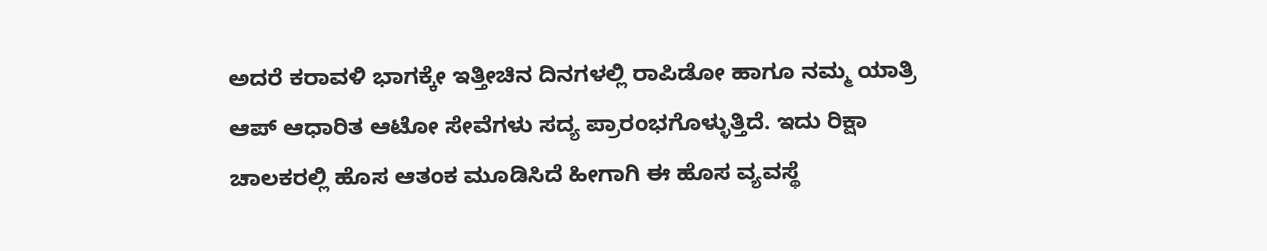ಅದರೆ ಕರಾವಳಿ ಭಾಗಕ್ಕೇ ಇತ್ತೀಚಿನ ದಿನಗಳಲ್ಲಿ ರಾಪಿಡೋ ಹಾಗೂ ನಮ್ಮ ಯಾತ್ರಿ ಆಪ್ ಆಧಾರಿತ ಆಟೋ ಸೇವೆಗಳು ಸದ್ಯ ಪ್ರಾರಂಭಗೊಳ್ಳುತ್ತಿದೆ. ಇದು ರಿಕ್ಷಾ ಚಾಲಕರಲ್ಲಿ ಹೊಸ ಆತಂಕ ಮೂಡಿಸಿದೆ ಹೀಗಾಗಿ ಈ ಹೊಸ ವ್ಯವಸ್ಥೆ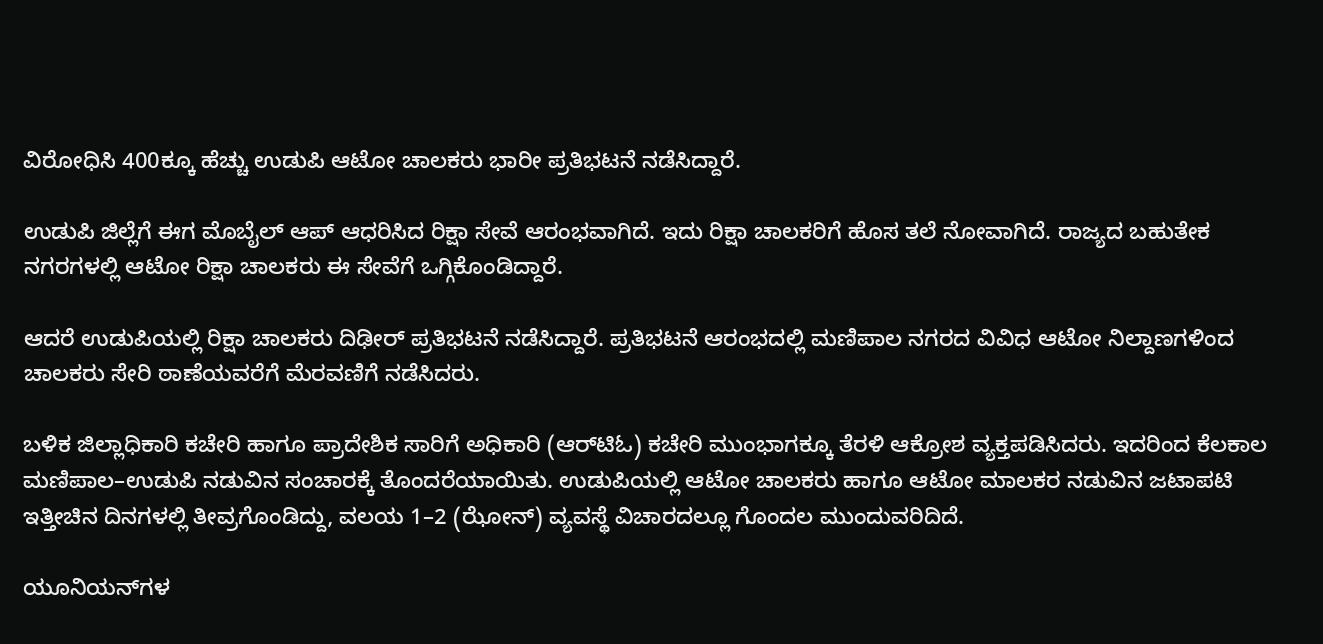ವಿರೋಧಿಸಿ 400ಕ್ಕೂ ಹೆಚ್ಚು ಉಡುಪಿ ಆಟೋ ಚಾಲಕರು ಭಾರೀ ಪ್ರತಿಭಟನೆ ನಡೆಸಿದ್ದಾರೆ.

ಉಡುಪಿ ಜಿಲ್ಲೆಗೆ ಈಗ ಮೊಬೈಲ್‌ ಆಪ್‌ ಆಧರಿಸಿದ ರಿಕ್ಷಾ ಸೇವೆ ಆರಂಭವಾಗಿದೆ. ಇದು ರಿಕ್ಷಾ ಚಾಲಕರಿಗೆ ಹೊಸ ತಲೆ ನೋವಾಗಿದೆ. ರಾಜ್ಯದ ಬಹುತೇಕ ನಗರಗಳಲ್ಲಿ ಆಟೋ ರಿಕ್ಷಾ ಚಾಲಕರು ಈ ಸೇವೆಗೆ ಒಗ್ಗಿಕೊಂಡಿದ್ದಾರೆ.

ಆದರೆ ಉಡುಪಿಯಲ್ಲಿ ರಿಕ್ಷಾ ಚಾಲಕರು ದಿಢೀರ್‌ ಪ್ರತಿಭಟನೆ ನಡೆಸಿದ್ದಾರೆ. ಪ್ರತಿಭಟನೆ ಆರಂಭದಲ್ಲಿ ಮಣಿಪಾಲ ನಗರದ ವಿವಿಧ ಆಟೋ ನಿಲ್ದಾಣಗಳಿಂದ ಚಾಲಕರು ಸೇರಿ ಠಾಣೆಯವರೆಗೆ ಮೆರವಣಿಗೆ ನಡೆಸಿದರು.

ಬಳಿಕ ಜಿಲ್ಲಾಧಿಕಾರಿ ಕಚೇರಿ ಹಾಗೂ ಪ್ರಾದೇಶಿಕ ಸಾರಿಗೆ ಅಧಿಕಾರಿ (ಆರ್‌ಟಿಓ) ಕಚೇರಿ ಮುಂಭಾಗಕ್ಕೂ ತೆರಳಿ ಆಕ್ರೋಶ ವ್ಯಕ್ತಪಡಿಸಿದರು. ಇದರಿಂದ ಕೆಲಕಾಲ ಮಣಿಪಾಲ–ಉಡುಪಿ ನಡುವಿನ ಸಂಚಾರಕ್ಕೆ ತೊಂದರೆಯಾಯಿತು. ಉಡುಪಿಯಲ್ಲಿ ಆಟೋ ಚಾಲಕರು ಹಾಗೂ ಆಟೋ ಮಾಲಕರ ನಡುವಿನ ಜಟಾಪಟಿ ಇತ್ತೀಚಿನ ದಿನಗಳಲ್ಲಿ ತೀವ್ರಗೊಂಡಿದ್ದು, ವಲಯ 1–2 (ಝೋನ್) ವ್ಯವಸ್ಥೆ ವಿಚಾರದಲ್ಲೂ ಗೊಂದಲ ಮುಂದುವರಿದಿದೆ.

ಯೂನಿಯನ್‌ಗಳ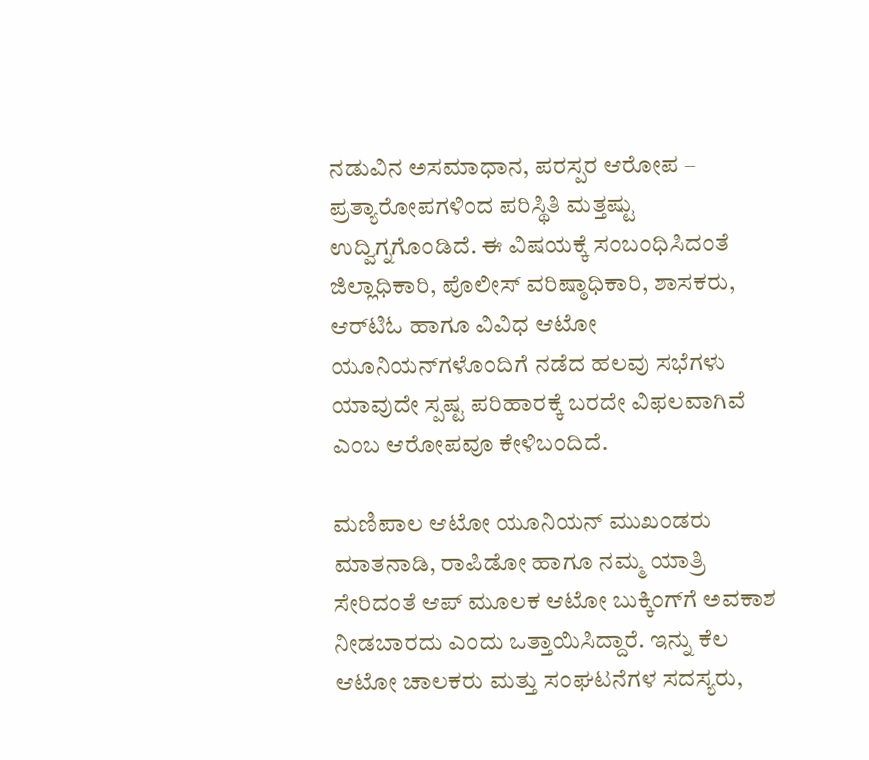ನಡುವಿನ ಅಸಮಾಧಾನ, ಪರಸ್ಪರ ಆರೋಪ – ಪ್ರತ್ಯಾರೋಪಗಳಿಂದ ಪರಿಸ್ಥಿತಿ ಮತ್ತಷ್ಟು ಉದ್ವಿಗ್ನಗೊಂಡಿದೆ. ಈ ವಿಷಯಕ್ಕೆ ಸಂಬಂಧಿಸಿದಂತೆ ಜಿಲ್ಲಾಧಿಕಾರಿ, ಪೊಲೀಸ್ ವರಿಷ್ಠಾಧಿಕಾರಿ, ಶಾಸಕರು, ಆರ್‌ಟಿಓ ಹಾಗೂ ವಿವಿಧ ಆಟೋ ಯೂನಿಯನ್‌ಗಳೊಂದಿಗೆ ನಡೆದ ಹಲವು ಸಭೆಗಳು ಯಾವುದೇ ಸ್ಪಷ್ಟ ಪರಿಹಾರಕ್ಕೆ ಬರದೇ ವಿಫಲವಾಗಿವೆ ಎಂಬ ಆರೋಪವೂ ಕೇಳಿಬಂದಿದೆ.

ಮಣಿಪಾಲ ಆಟೋ ಯೂನಿಯನ್ ಮುಖಂಡರು ಮಾತನಾಡಿ, ರಾಪಿಡೋ ಹಾಗೂ ನಮ್ಮ ಯಾತ್ರಿ ಸೇರಿದಂತೆ ಆಪ್ ಮೂಲಕ ಆಟೋ ಬುಕ್ಕಿಂಗ್‌ಗೆ ಅವಕಾಶ ನೀಡಬಾರದು ಎಂದು ಒತ್ತಾಯಿಸಿದ್ದಾರೆ. ಇನ್ನು ಕೆಲ ಆಟೋ ಚಾಲಕರು ಮತ್ತು ಸಂಘಟನೆಗಳ ಸದಸ್ಯರು,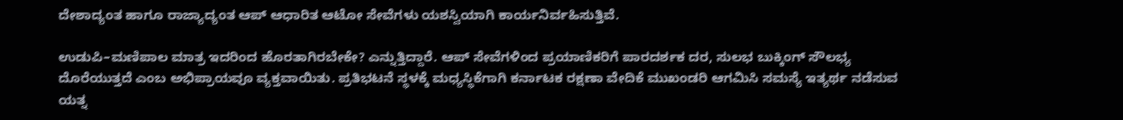ದೇಶಾದ್ಯಂತ ಹಾಗೂ ರಾಜ್ಯಾದ್ಯಂತ ಆಪ್ ಆಧಾರಿತ ಆಟೋ ಸೇವೆಗಳು ಯಶಸ್ವಿಯಾಗಿ ಕಾರ್ಯನಿರ್ವಹಿಸುತ್ತಿವೆ.

ಉಡುಪಿ–ಮಣಿಪಾಲ ಮಾತ್ರ ಇದರಿಂದ ಹೊರತಾಗಿರಬೇಕೇ? ಎನ್ನುತ್ತಿದ್ದಾರೆ. ಆಪ್ ಸೇವೆಗಳಿಂದ ಪ್ರಯಾಣಿಕರಿಗೆ ಪಾರದರ್ಶಕ ದರ, ಸುಲಭ ಬುಕ್ಕಿಂಗ್ ಸೌಲಭ್ಯ ದೊರೆಯುತ್ತದೆ ಎಂಬ ಅಭಿಪ್ರಾಯವೂ ವ್ಯಕ್ತವಾಯಿತು. ಪ್ರತಿಭಟನೆ ಸ್ಥಳಕ್ಕೆ ಮಧ್ಯಸ್ಥಿಕೆಗಾಗಿ ಕರ್ನಾಟಕ ರಕ್ಷಣಾ ವೇದಿಕೆ ಮುಖಂಡರಿ ಆಗಮಿಸಿ ಸಮಸ್ಯೆ ಇತ್ಯರ್ಥ ನಡೆಸುವ ಯತ್ನ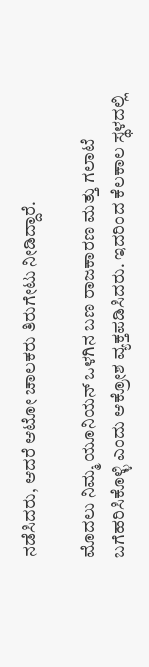ನಡೆಸಿದರು, ಆದರೆ ಆಟೋ ಚಾಲಕರು ತಿರುಗೇಟು ನೀಡಿದ್ದಾರೆ.

ಮೊದಲು ನಿಮ್ಮ ಯೂನಿಯನ್ ಒಳಗಿನ ಬಣ ರಾಜಕಾರಣ ಮತ್ತು ಗಲಾಟೆ ಬಗೆಹರಿಸಿಕೊಳ್ಳಿ ಎಂದು ಆಕ್ರೋಶ ವ್ಯಕ್ತಪಡಿಸಿದರು. ಇದರಿಂದ ಕೆಲಕಾಲ ಸ್ಥಳದಲ್ಲಿ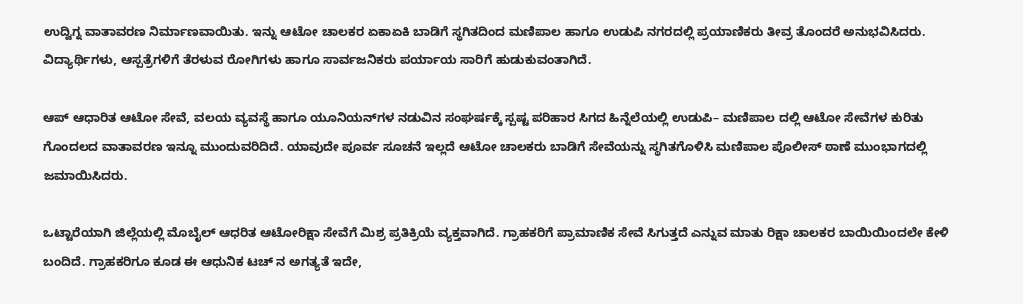ಉದ್ವಿಗ್ನ ವಾತಾವರಣ ನಿರ್ಮಾಣವಾಯಿತು. ಇನ್ನು ಆಟೋ ಚಾಲಕರ ಏಕಾಏಕಿ ಬಾಡಿಗೆ ಸ್ಥಗಿತದಿಂದ ಮಣಿಪಾಲ ಹಾಗೂ ಉಡುಪಿ ನಗರದಲ್ಲಿ ಪ್ರಯಾಣಿಕರು ತೀವ್ರ ತೊಂದರೆ ಅನುಭವಿಸಿದರು. ವಿದ್ಯಾರ್ಥಿಗಳು, ಆಸ್ಪತ್ರೆಗಳಿಗೆ ತೆರಳುವ ರೋಗಿಗಳು ಹಾಗೂ ಸಾರ್ವಜನಿಕರು ಪರ್ಯಾಯ ಸಾರಿಗೆ ಹುಡುಕುವಂತಾಗಿದೆ.

ಆಪ್ ಆಧಾರಿತ ಆಟೋ ಸೇವೆ, ವಲಯ ವ್ಯವಸ್ಥೆ ಹಾಗೂ ಯೂನಿಯನ್‌ಗಳ ನಡುವಿನ ಸಂಘರ್ಷಕ್ಕೆ ಸ್ಪಷ್ಟ ಪರಿಹಾರ ಸಿಗದ ಹಿನ್ನೆಲೆಯಲ್ಲಿ ಉಡುಪಿ– ಮಣಿಪಾಲ ದಲ್ಲಿ ಆಟೋ ಸೇವೆಗಳ ಕುರಿತು ಗೊಂದಲದ ವಾತಾವರಣ ಇನ್ನೂ ಮುಂದುವರಿದಿದೆ. ಯಾವುದೇ ಪೂರ್ವ ಸೂಚನೆ ಇಲ್ಲದೆ ಆಟೋ ಚಾಲಕರು ಬಾಡಿಗೆ ಸೇವೆಯನ್ನು ಸ್ಥಗಿತಗೊಳಿಸಿ ಮಣಿಪಾಲ ಪೊಲೀಸ್ ಠಾಣೆ ಮುಂಭಾಗದಲ್ಲಿ ಜಮಾಯಿಸಿದರು.

ಒಟ್ಟಾರೆಯಾಗಿ ಜಿಲ್ಲೆಯಲ್ಲಿ ಮೊಬೈಲ್‌ ಆಧರಿತ ಆಟೋರಿಕ್ಷಾ ಸೇವೆಗೆ ಮಿಶ್ರ ಪ್ರತಿಕ್ರಿಯೆ ವ್ಯಕ್ತವಾಗಿದೆ. ಗ್ರಾಹಕರಿಗೆ ಪ್ರಾಮಾಣಿಕ ಸೇವೆ ಸಿಗುತ್ತದೆ ಎನ್ನುವ ಮಾತು ರಿಕ್ಷಾ ಚಾಲಕರ ಬಾಯಿಯಿಂದಲೇ ಕೇಳಿ ಬಂದಿದೆ. ಗ್ರಾಹಕರಿಗೂ ಕೂಡ ಈ ಆಧುನಿಕ ಟಚ್‌ ನ ಅಗತ್ಯತೆ ಇದೇ,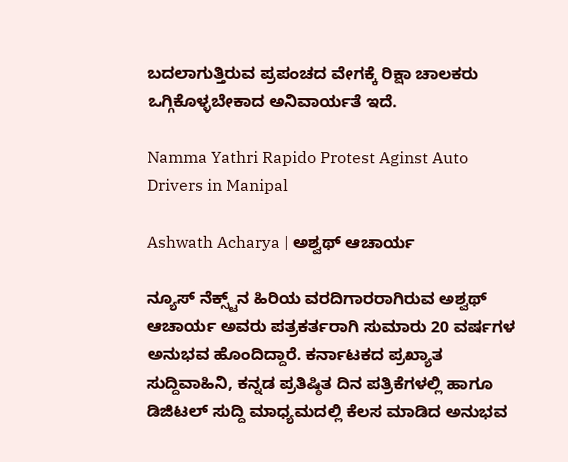ಬದಲಾಗುತ್ತಿರುವ ಪ್ರಪಂಚದ ವೇಗಕ್ಕೆ ರಿಕ್ಷಾ ಚಾಲಕರು ಒಗ್ಗಿಕೊಳ್ಳಬೇಕಾದ ಅನಿವಾರ್ಯತೆ ಇದೆ.

Namma Yathri Rapido Protest Aginst Auto Drivers in Manipal

Ashwath Acharya | ಅಶ್ವಥ್ ಆಚಾರ್ಯ

ನ್ಯೂಸ್‌ ನೆಕ್ಸ್ಟ್‌ನ ಹಿರಿಯ ವರದಿಗಾರರಾಗಿರುವ ಅಶ್ವಥ್‌ ಆಚಾರ್ಯ ಅವರು ಪತ್ರಕರ್ತರಾಗಿ ಸುಮಾರು 20 ವರ್ಷಗಳ ಅನುಭವ ಹೊಂದಿದ್ದಾರೆ. ಕರ್ನಾಟಕದ ಪ್ರಖ್ಯಾತ ಸುದ್ದಿವಾಹಿನಿ, ಕನ್ನಡ ಪ್ರತಿಷ್ಠಿತ ದಿನ ಪತ್ರಿಕೆಗಳಲ್ಲಿ ಹಾಗೂ ಡಿಜಿಟಲ್ ಸುದ್ದಿ ಮಾಧ್ಯಮದಲ್ಲಿ ಕೆಲಸ ಮಾಡಿದ ಅನುಭವ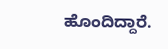ಹೊಂದಿದ್ದಾರೆ.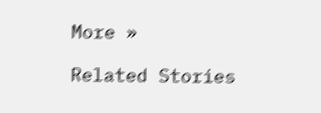More »

Related Stories